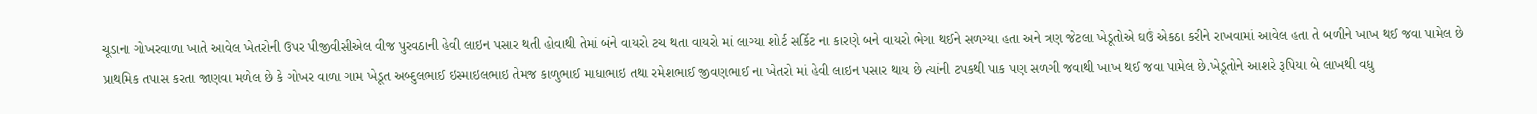ચૂડાના ગોખરવાળા ખાતે આવેલ ખેતરોની ઉપર પીજીવીસીએલ વીજ પુરવઠાની હેવી લાઇન પસાર થતી હોવાથી તેમાં બંને વાયરો ટચ થતા વાયરો માં લાગ્યા શોર્ટ સર્કિટ ના કારણે બને વાયરો ભેગા થઈને સળગ્યા હતા અને ત્રણ જેટલા ખેડૂતોએ ઘઉં એકઠા કરીને રાખવામાં આવેલ હતા તે બળીને ખાખ થઈ જવા પામેલ છે
પ્રાથમિક તપાસ કરતા જાણવા મળેલ છે કે ગોખર વાળા ગામ ખેડૂત અબ્દુલભાઈ ઇસ્માઇલભાઇ તેમજ કાળુભાઈ માધાભાઇ તથા રમેશભાઈ જીવણભાઈ ના ખેતરો માં હેવી લાઇન પસાર થાય છે ત્યાંની ટપકથી પાક પણ સળગી જવાથી ખાખ થઈ જવા પામેલ છે.ખેડૂતોને આશરે રૂપિયા બે લાખથી વધુ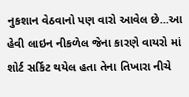નુકશાન વેઠવાનો પણ વારો આવેલ છે...આ હેવી લાઇન નીકળેલ જેના કારણે વાયરો માં શોર્ટ સર્કિટ થયેલ હતા તેના તિખારા નીચે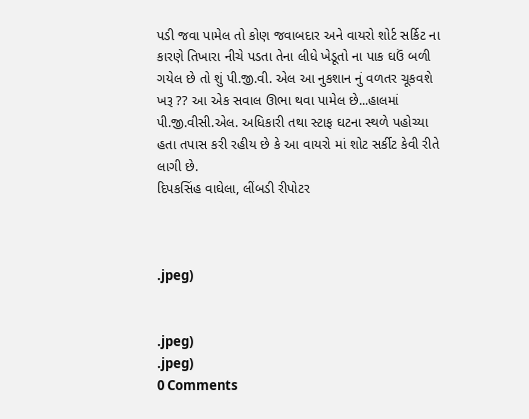પડી જવા પામેલ તો કોણ જવાબદાર અને વાયરો શોર્ટ સર્કિટ ના કારણે તિખારા નીચે પડતા તેના લીધે ખેડૂતો ના પાક ઘઉં બળી ગયેલ છે તો શું પી.જી.વી. એલ આ નુકશાન નું વળતર ચૂકવશે ખરૂ ?? આ એક સવાલ ઊભા થવા પામેલ છે...હાલમાં પી.જી.વીસી.એલ. અધિકારી તથા સ્ટાફ ઘટના સ્થળે પહોચ્યા હતા તપાસ કરી રહીય છે કે આ વાયરો માં શોટ સર્કીટ કેવી રીતે લાગી છે.
દિપકસિંહ વાઘેલા, લીંબડી રીપોટર



.jpeg)


.jpeg)
.jpeg)
0 Comments